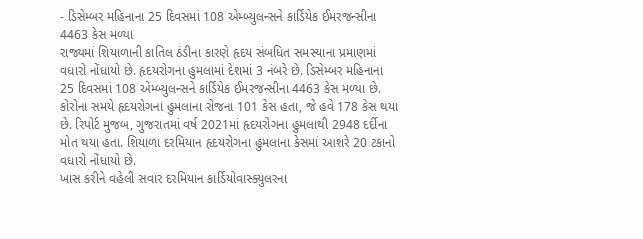- ડિસેમ્બર મહિનાના 25 દિવસમાં 108 એમ્બ્યુલન્સને કાર્ડિયેક ઈમરજન્સીના 4463 કેસ મળ્યા
રાજ્યમાં શિયાળાની કાતિલ ઠંડીના કારણે હૃદય સંબધિત સમસ્યાના પ્રમાણમાં વધારો નોંધાયો છે. હૃદયરોગના હુમલામાં દેશમાં 3 નંબરે છે. ડિસેમ્બર મહિનાના 25 દિવસમાં 108 એમ્બ્યુલન્સને કાર્ડિયેક ઈમરજન્સીના 4463 કેસ મળ્યા છે. કોરોના સમયે હૃદયરોગના હુમલાના રોજના 101 કેસ હતા, જે હવે 178 કેસ થયા છે. રિપોર્ટ મુજબ, ગુજરાતમાં વર્ષ 2021માં હૃદયરોગના હુમલાથી 2948 દર્દીના મોત થયા હતા. શિયાળા દરમિયાન હૃદયરોગના હુમલાના કેસમાં આશરે 20 ટકાનો વધારો નોંધાયો છે.
ખાસ કરીને વહેલી સવાર દરમિયાન કાર્ડિયોવાસ્ક્યુલરના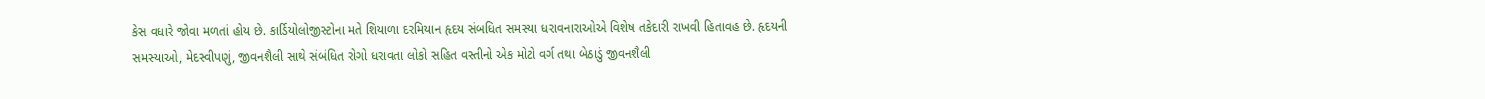કેસ વધારે જોવા મળતાં હોય છે. કાર્ડિયોલોજીસ્ટોના મતે શિયાળા દરમિયાન હૃદય સંબધિત સમસ્યા ધરાવનારાઓએ વિશેષ તકેદારી રાખવી હિતાવહ છે. હૃદયની સમસ્યાઓ, મેદસ્વીપણું, જીવનશૈલી સાથે સંબંધિત રોગો ધરાવતા લોકો સહિત વસ્તીનો એક મોટો વર્ગ તથા બેઠાડું જીવનશૈલી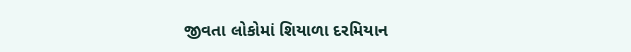જીવતા લોકોમાં શિયાળા દરમિયાન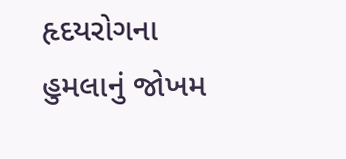હૃદયરોગના હુમલાનું જોખમ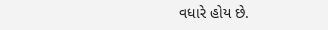વધારે હોય છે.